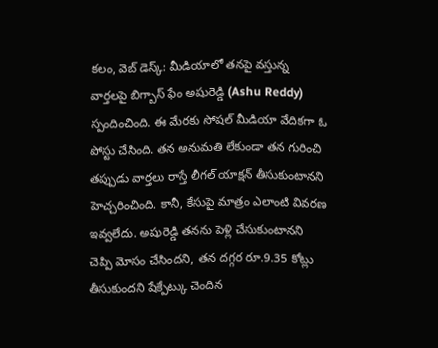కలం, వెబ్ డెస్క్: మీడియాలో తనపై వస్తున్న వార్తలపై బిగ్బాస్ ఫేం అషురెడ్డి (Ashu Reddy) స్పందించింది. ఈ మేరకు సోషల్ మీడియా వేదికగా ఓ పోస్టు చేసింది. తన అనుమతి లేకుండా తన గురించి తప్పుడు వార్తలు రాస్తే లీగల్ యాక్షన్ తీసుకుంటానని హెచ్చరించింది. కానీ, కేసుపై మాత్రం ఎలాంటి వివరణ ఇవ్వలేదు. అషురెడ్డి తనను పెళ్లి చేసుకుంటానని చెప్పి మోసం చేసిందని, తన దగ్గర రూ.9.35 కోట్లు తీసుకుందని షేక్పేట్కు చెందిన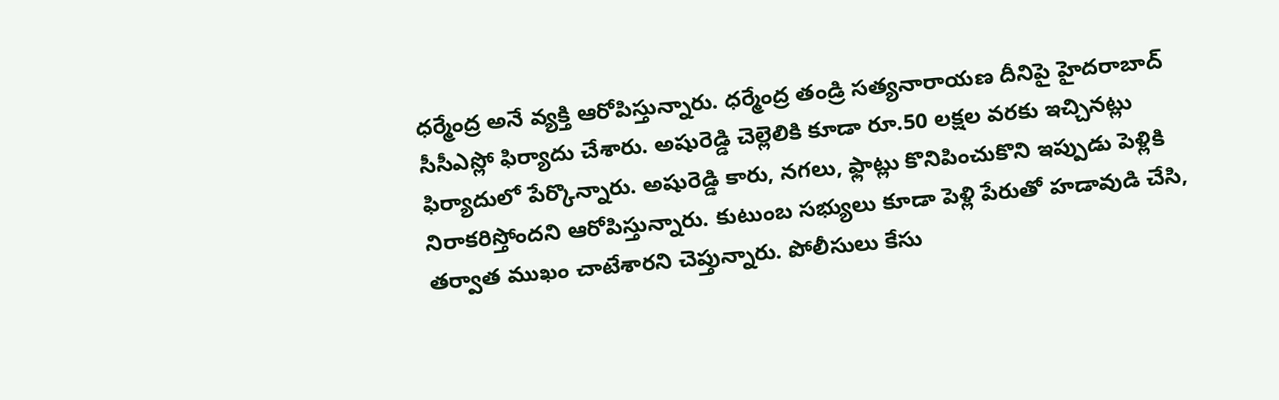ధర్మేంద్ర అనే వ్యక్తి ఆరోపిస్తున్నారు. ధర్మేంద్ర తండ్రి సత్యనారాయణ దీనిపై హైదరాబాద్ సీసీఎస్లో ఫిర్యాదు చేశారు. అషురెడ్డి చెల్లెలికి కూడా రూ.50 లక్షల వరకు ఇచ్చినట్లు ఫిర్యాదులో పేర్కొన్నారు. అషురెడ్డి కారు, నగలు, ఫ్లాట్లు కొనిపించుకొని ఇప్పుడు పెళ్లికి నిరాకరిస్తోందని ఆరోపిస్తున్నారు. కుటుంబ సభ్యులు కూడా పెళ్లి పేరుతో హడావుడి చేసి, తర్వాత ముఖం చాటేశారని చెప్తున్నారు. పోలీసులు కేసు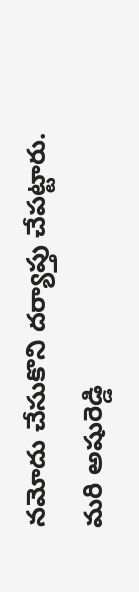నమోదు చేసుకొని దర్యాప్తు చేపట్టారు. మరి అషురెడ్డి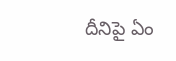దీనిపై ఏం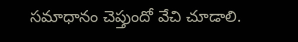సమాధానం చెప్తుందో వేచి చూడాలి.